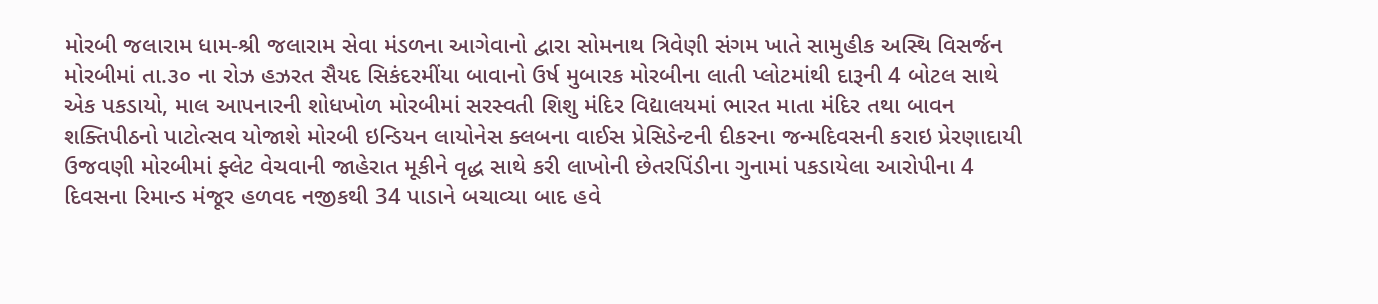મોરબી જલારામ ધામ-શ્રી જલારામ સેવા મંડળના આગેવાનો દ્વારા સોમનાથ ત્રિવેણી સંગમ ખાતે સામુહીક અસ્થિ વિસર્જન મોરબીમાં તા.૩૦ ના રોઝ હઝરત સૈયદ સિકંદરમીંયા બાવાનો ઉર્ષ મુબારક મોરબીના લાતી પ્લોટમાંથી દારૂની 4 બોટલ સાથે એક પકડાયો, માલ આપનારની શોધખોળ મોરબીમાં સરસ્વતી શિશુ મંદિર વિદ્યાલયમાં ભારત માતા મંદિર તથા બાવન શક્તિપીઠનો પાટોત્સવ યોજાશે મોરબી ઇન્ડિયન લાયોનેસ ક્લબના વાઈસ પ્રેસિડેન્ટની દીકરના જન્મદિવસની કરાઇ પ્રેરણાદાયી ઉજવણી મોરબીમાં ફ્લેટ વેચવાની જાહેરાત મૂકીને વૃદ્ધ સાથે કરી લાખોની છેતરપિંડીના ગુનામાં પકડાયેલા આરોપીના 4 દિવસના રિમાન્ડ મંજૂર હળવદ નજીકથી 34 પાડાને બચાવ્યા બાદ હવે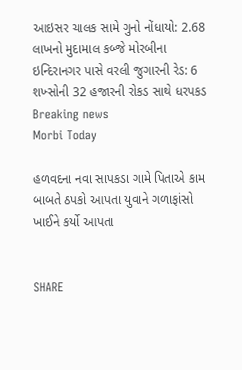આઇસર ચાલક સામે ગુનો નોંધાયો: 2.68 લાખનો મુદામાલ કબ્જે મોરબીના ઇન્દિરાનગર પાસે વરલી જુગારની રેડ: 6 શખ્સોની 32 હજારની રોકડ સાથે ધરપકડ
Breaking news
Morbi Today

હળવદના નવા સાપકડા ગામે પિતાએ કામ બાબતે ઠપકો આપતા યુવાને ગળાફાંસો ખાઈને કર્યો આપતા


SHARE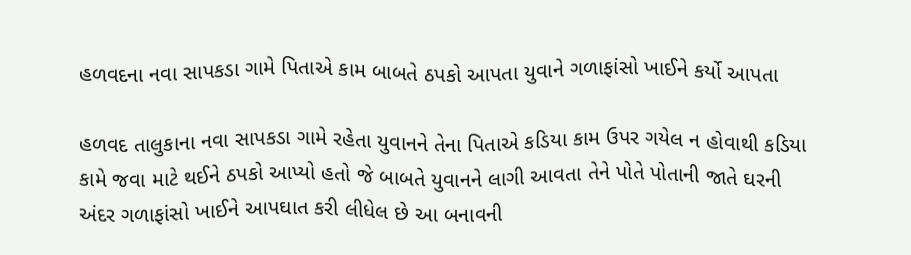હળવદના નવા સાપકડા ગામે પિતાએ કામ બાબતે ઠપકો આપતા યુવાને ગળાફાંસો ખાઈને કર્યો આપતા

હળવદ તાલુકાના નવા સાપકડા ગામે રહેતા યુવાનને તેના પિતાએ કડિયા કામ ઉપર ગયેલ ન હોવાથી કડિયા કામે જવા માટે થઈને ઠપકો આપ્યો હતો જે બાબતે યુવાનને લાગી આવતા તેને પોતે પોતાની જાતે ઘરની અંદર ગળાફાંસો ખાઈને આપઘાત કરી લીધેલ છે આ બનાવની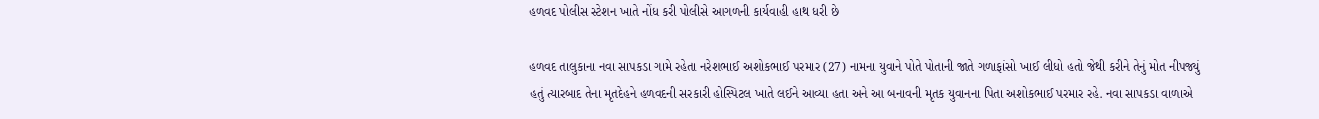હળવદ પોલીસ સ્ટેશન ખાતે નોંધ કરી પોલીસે આગળની કાર્યવાહી હાથ ધરી છે

હળવદ તાલુકાના નવા સાપકડા ગામે રહેતા નરેશભાઈ અશોકભાઈ પરમાર (27) નામના યુવાને પોતે પોતાની જાતે ગળાફાંસો ખાઈ લીધો હતો જેથી કરીને તેનું મોત નીપજ્યું હતું ત્યારબાદ તેના મૃતદેહને હળવદની સરકારી હોસ્પિટલ ખાતે લઈને આવ્યા હતા અને આ બનાવની મૃતક યુવાનના પિતા અશોકભાઈ પરમાર રહે. નવા સાપકડા વાળાએ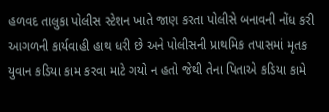હળવદ તાલુકા પોલીસ સ્ટેશન ખાતે જાણ કરતા પોલીસે બનાવની નોંધ કરી આગળની કાર્યવાહી હાથ ધરી છે અને પોલીસની પ્રાથમિક તપાસમાં મૃતક યુવાન કડિયા કામ કરવા માટે ગયો ન હતો જેથી તેના પિતાએ કડિયા કામે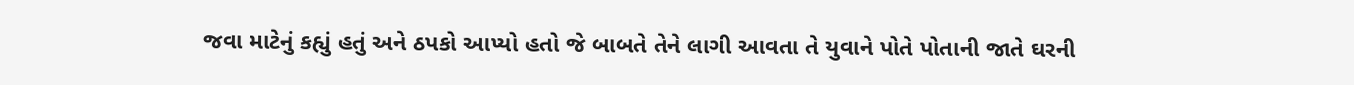જવા માટેનું કહ્યું હતું અને ઠપકો આપ્યો હતો જે બાબતે તેને લાગી આવતા તે યુવાને પોતે પોતાની જાતે ઘરની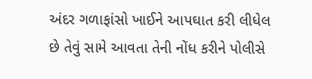અંદર ગળાફાંસો ખાઈને આપઘાત કરી લીધેલ છે તેવું સામે આવતા તેની નોંધ કરીને પોલીસે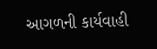આગળની કાર્યવાહી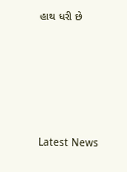હાથ ધરી છે






Latest News